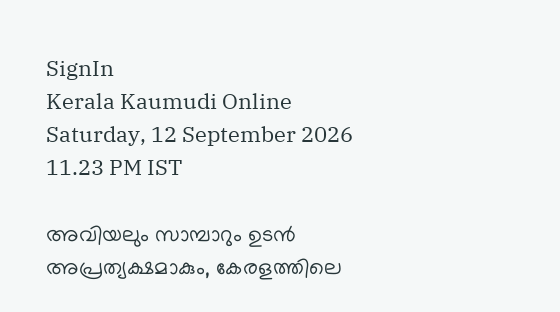SignIn
Kerala Kaumudi Online
Saturday, 12 September 2026 11.23 PM IST

അവിയലും സാമ്പാറും ഉടൻ അപ്രത്യക്ഷമാകും, കേരളത്തിലെ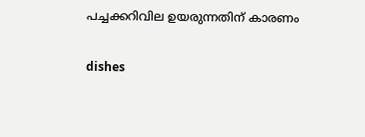പച്ചക്കറിവില ഉയരുന്നതിന് കാരണം

dishes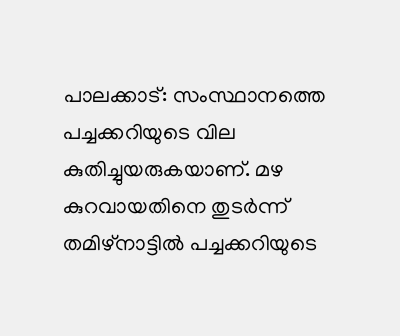പാലക്കാട്: സംസ്ഥാനത്തെ പച്ചക്കറിയുടെ വില കുതിച്ചുയരുകയാണ്. മഴ കുറവായതിനെ തുടർന്ന് തമിഴ്നാട്ടിൽ പച്ചക്കറിയുടെ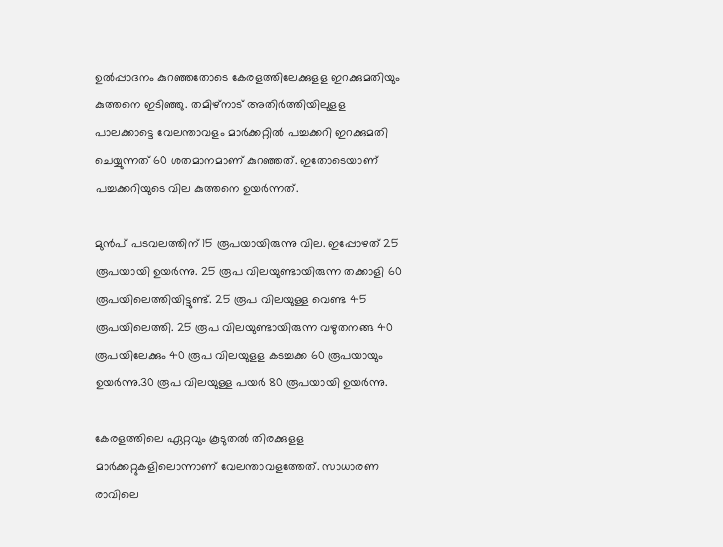ഉൽപ്പാദനം കുറഞ്ഞതോടെ കേരളത്തിലേക്കുളള ഇറക്കുമതിയും കുത്തനെ ഇടിഞ്ഞു. തമിഴ്നാട് അതിർത്തിയിലുളള പാലക്കാട്ടെ വേലന്താവളം മാർക്കറ്റിൽ പച്ചക്കറി ഇറക്കുമതി ചെയ്യുന്നത് 60 ശതമാനമാണ് കുറഞ്ഞത്. ഇതോടെയാണ് പച്ചക്കറിയുടെ വില കുത്തനെ ഉയർന്നത്.

മുൻപ് പടവലത്തിന് 15 രൂപയായിരുന്നു വില. ഇപ്പോഴത് 25 രൂപയായി ഉയർന്നു. 25 രൂപ വിലയുണ്ടായിരുന്ന തക്കാളി 60 രൂപയിലെത്തിയിട്ടുണ്ട്. 25 രൂപ വിലയുള്ള വെണ്ട 45 രൂപയിലെത്തി. 25 രൂപ വിലയുണ്ടായിരുന്ന വഴുതനങ്ങ 40 രൂപയിലേക്കും 40 രൂപ വിലയുളള കടച്ചക്ക 60 രൂപയായും ഉയർന്നു.30 രൂപ വിലയുള്ള പയർ 80 രൂപയായി ഉയർന്നു.

കേരളത്തിലെ ഏറ്റവും കൂടുതൽ തിരക്കുളള മാർക്കറ്റുകളിലൊന്നാണ് വേലന്താവളത്തേത്. സാധാരണ രാവിലെ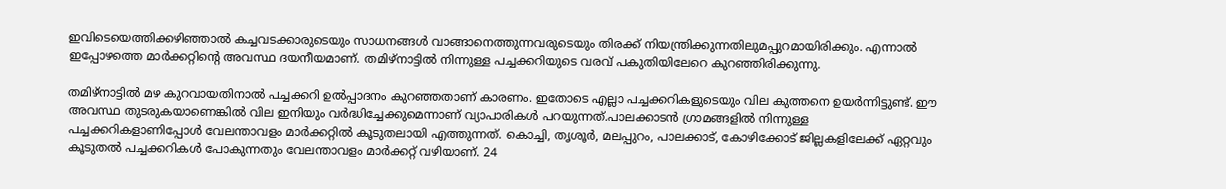ഇവിടെയെത്തിക്കഴിഞ്ഞാൽ കച്ചവടക്കാരുടെയും സാധനങ്ങൾ വാങ്ങാനെത്തുന്നവരുടെയും തിരക്ക് നിയന്ത്രിക്കുന്നതിലുമപ്പുറമായിരിക്കും. എന്നാൽ ഇപ്പോഴത്തെ മാർക്കറ്റിന്റെ അവസ്ഥ ദയനീയമാണ്. തമിഴ്‌നാട്ടിൽ നിന്നുള്ള പച്ചക്കറിയുടെ വരവ് പകുതിയിലേറെ കുറഞ്ഞിരിക്കുന്നു.

തമിഴ്നാട്ടിൽ മഴ കുറവായതിനാൽ പച്ചക്കറി ഉൽപ്പാദനം കുറഞ്ഞതാണ് കാരണം. ഇതോടെ എല്ലാ പച്ചക്കറികളുടെയും വില കുത്തനെ ഉയർന്നിട്ടുണ്ട്. ഈ അവസ്ഥ തുടരുകയാണെങ്കിൽ വില ഇനിയും വർദ്ധിച്ചേക്കുമെന്നാണ് വ്യാപാരികൾ പറയുന്നത്.പാലക്കാടൻ ഗ്രാമങ്ങളിൽ നിന്നുള്ള പച്ചക്കറികളാണിപ്പോൾ വേലന്താവളം മാർക്കറ്റിൽ കൂടുതലായി എത്തുന്നത്. കൊച്ചി, തൃശൂർ, മലപ്പുറം, പാലക്കാട്, കോഴിക്കോട് ജില്ലകളിലേക്ക് ഏറ്റവും കൂടുതൽ പച്ചക്കറികൾ പോകുന്നതും വേലന്താവളം മാർക്കറ്റ് വഴിയാണ്. 24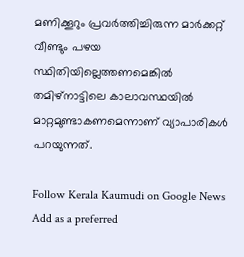മണിക്കൂറും പ്രവർത്തിച്ചിരുന്ന മാർക്കറ്റ് വീണ്ടും പഴയ സ്ഥിതിയില്ലെത്തണമെങ്കിൽ തമിഴ്നാട്ടിലെ കാലാവസ്ഥയിൽ മാറ്റമുണ്ടാകണമെന്നാണ് വ്യാപാരികൾ പറയുന്നത്.

Follow Kerala Kaumudi on Google News Add as a preferred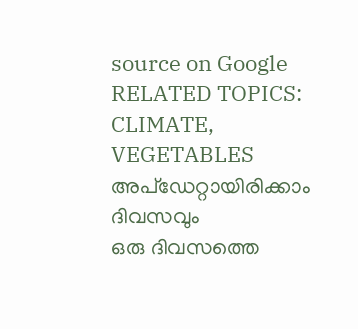source on Google
RELATED TOPICS: CLIMATE, VEGETABLES
അപ്ഡേറ്റായിരിക്കാം ദിവസവും
ഒരു ദിവസത്തെ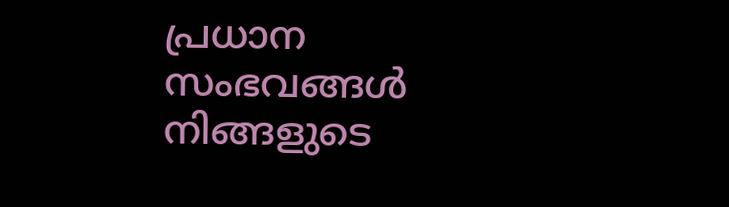പ്രധാന സംഭവങ്ങൾ നിങ്ങളുടെ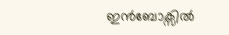ഇൻബോക്സിൽ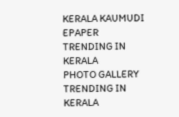KERALA KAUMUDI EPAPER
TRENDING IN KERALA
PHOTO GALLERY
TRENDING IN KERALA